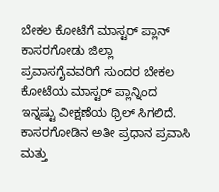ಬೇಕಲ ಕೋಟೆಗೆ ಮಾಸ್ಟರ್ ಪ್ಲಾನ್
ಕಾಸರಗೋಡು ಜಿಲ್ಲಾ ಪ್ರವಾಸಗೈವವರಿಗೆ ಸುಂದರ ಬೇಕಲ ಕೋಟೆಯ ಮಾಸ್ಟರ್ ಪ್ಲಾನ್ನಿಂದ ಇನ್ನಷ್ಟು ವೀಕ್ಷಣೆಯ ಥ್ರಿಲ್ ಸಿಗಲಿದೆ.
ಕಾಸರಗೋಡಿನ ಅತೀ ಪ್ರಧಾನ ಪ್ರವಾಸಿ ಮತ್ತು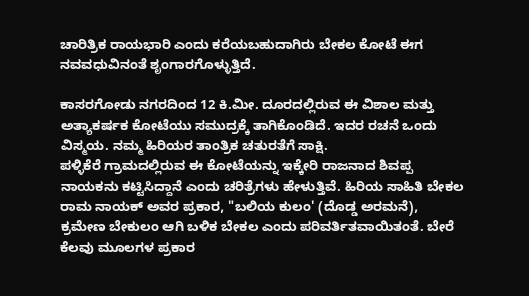ಚಾರಿತ್ರಿಕ ರಾಯಭಾರಿ ಎಂದು ಕರೆಯಬಹುದಾಗಿರು ಬೇಕಲ ಕೋಟೆ ಈಗ ನವವಧುವಿನಂತೆ ಶೃಂಗಾರಗೊಳ್ಳುತ್ತಿದೆ.

ಕಾಸರಗೋಡು ನಗರದಿಂದ 12 ಕಿ.ಮೀ. ದೂರದಲ್ಲಿರುವ ಈ ವಿಶಾಲ ಮತ್ತು ಅತ್ಯಾಕರ್ಷಕ ಕೋಟೆಯು ಸಮುದ್ರಕ್ಕೆ ತಾಗಿಕೊಂಡಿದೆ. ಇದರ ರಚನೆ ಒಂದು ವಿಸ್ಮಯ. ನಮ್ಮ ಹಿರಿಯರ ತಾಂತ್ರಿಕ ಚತುರತೆಗೆ ಸಾಕ್ಷಿ.
ಪಳ್ಳಿಕೆರೆ ಗ್ರಾಮದಲ್ಲಿರುವ ಈ ಕೋಟೆಯನ್ನು ಇಕ್ಕೇರಿ ರಾಜನಾದ ಶಿವಪ್ಪ ನಾಯಕನು ಕಟ್ಟಿಸಿದ್ದಾನೆ ಎಂದು ಚರಿತ್ರೆಗಳು ಹೇಳುತ್ತಿವೆ. ಹಿರಿಯ ಸಾಹಿತಿ ಬೇಕಲ ರಾಮ ನಾಯಕ್ ಅವರ ಪ್ರಕಾರ, "ಬಲಿಯ ಕುಲಂ' (ದೊಡ್ಡ ಅರಮನೆ), ಕ್ರಮೇಣ ಬೇಕುಲಂ ಆಗಿ ಬಳಿಕ ಬೇಕಲ ಎಂದು ಪರಿವರ್ತಿತವಾಯಿತಂತೆ. ಬೇರೆ ಕೆಲವು ಮೂಲಗಳ ಪ್ರಕಾರ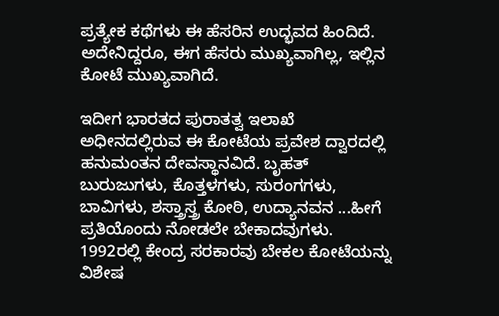ಪ್ರತ್ಯೇಕ ಕಥೆಗಳು ಈ ಹೆಸರಿನ ಉದ್ಭವದ ಹಿಂದಿದೆ. ಅದೇನಿದ್ದರೂ, ಈಗ ಹೆಸರು ಮುಖ್ಯವಾಗಿಲ್ಲ, ಇಲ್ಲಿನ ಕೋಟೆ ಮುಖ್ಯವಾಗಿದೆ.

ಇದೀಗ ಭಾರತದ ಪುರಾತತ್ವ ಇಲಾಖೆ ಅಧೀನದಲ್ಲಿರುವ ಈ ಕೋಟೆಯ ಪ್ರವೇಶ ದ್ವಾರದಲ್ಲಿ ಹನುಮಂತನ ದೇವಸ್ಥಾನವಿದೆ. ಬೃಹತ್ ಬುರುಜುಗಳು, ಕೊತ್ತಳಗಳು, ಸುರಂಗಗಳು, ಬಾವಿಗಳು, ಶಸ್ತ್ರಾಸ್ತ್ರ ಕೋಠಿ, ಉದ್ಯಾನವನ ...ಹೀಗೆ ಪ್ರತಿಯೊಂದು ನೋಡಲೇ ಬೇಕಾದವುಗಳು.
1992ರಲ್ಲಿ ಕೇಂದ್ರ ಸರಕಾರವು ಬೇಕಲ ಕೋಟೆಯನ್ನು ವಿಶೇಷ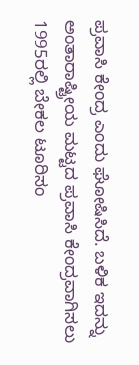ಪ್ರವಾಸಿ ಕೇಂದ್ರ ಎಂದು ಘೋಷಿಸಿದೆ. ಬಳಿಕ ಇದನ್ನು ಅಂತಾರಾಷ್ಟ್ರೀಯ ಮಟ್ಟದ ಪ್ರವಾಸಿ ಕೇಂದ್ರವಾಗಿಸಲು 1995ರಲ್ಲಿ ಬೇಕಲ ಟೂರಿಸಂ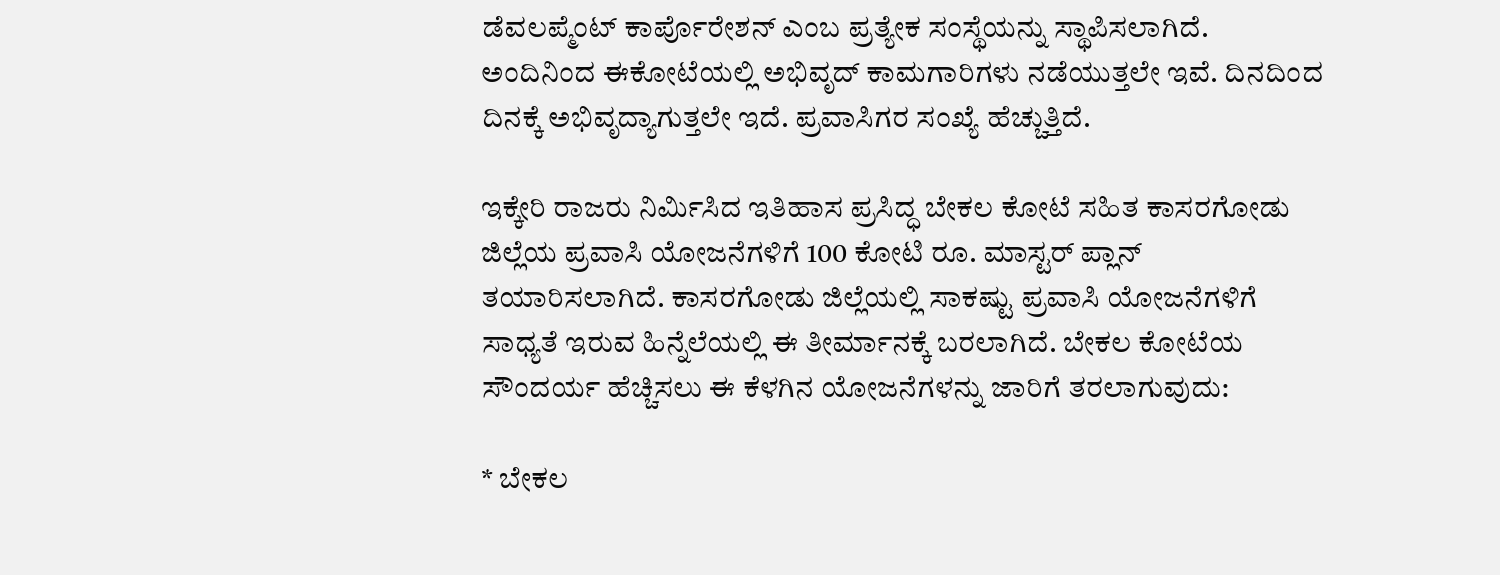ಡೆವಲಪ್ಮೆಂಟ್ ಕಾರ್ಪೊರೇಶನ್ ಎಂಬ ಪ್ರತ್ಯೇಕ ಸಂಸ್ಥೆಯನ್ನು ಸ್ಥಾಪಿಸಲಾಗಿದೆ. ಅಂದಿನಿಂದ ಈಕೋಟೆಯಲ್ಲಿ ಅಭಿವೃದ್ ಕಾಮಗಾರಿಗಳು ನಡೆಯುತ್ತಲೇ ಇವೆ. ದಿನದಿಂದ ದಿನಕ್ಕೆ ಅಭಿವೃದ್ಯಾಗುತ್ತಲೇ ಇದೆ. ಪ್ರವಾಸಿಗರ ಸಂಖ್ಯೆ ಹೆಚ್ಚುತ್ತಿದೆ.

ಇಕ್ಕೇರಿ ರಾಜರು ನಿರ್ಮಿಸಿದ ಇತಿಹಾಸ ಪ್ರಸಿದ್ಧ ಬೇಕಲ ಕೋಟೆ ಸಹಿತ ಕಾಸರಗೋಡು ಜಿಲ್ಲೆಯ ಪ್ರವಾಸಿ ಯೋಜನೆಗಳಿಗೆ 100 ಕೋಟಿ ರೂ. ಮಾಸ್ಟರ್ ಪ್ಲಾನ್ ತಯಾರಿಸಲಾಗಿದೆ. ಕಾಸರಗೋಡು ಜಿಲ್ಲೆಯಲ್ಲಿ ಸಾಕಷ್ಟು ಪ್ರವಾಸಿ ಯೋಜನೆಗಳಿಗೆ ಸಾಧ್ಯತೆ ಇರುವ ಹಿನ್ನೆಲೆಯಲ್ಲಿ ಈ ತೀರ್ಮಾನಕ್ಕೆ ಬರಲಾಗಿದೆ. ಬೇಕಲ ಕೋಟೆಯ ಸೌಂದರ್ಯ ಹೆಚ್ಚಿಸಲು ಈ ಕೆಳಗಿನ ಯೋಜನೆಗಳನ್ನು ಜಾರಿಗೆ ತರಲಾಗುವುದು:

* ಬೇಕಲ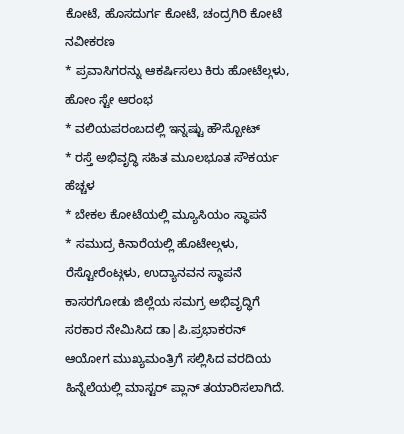ಕೋಟೆ, ಹೊಸದುರ್ಗ ಕೋಟೆ, ಚಂದ್ರಗಿರಿ ಕೋಟೆ ನವೀಕರಣ
* ಪ್ರವಾಸಿಗರನ್ನು ಆಕರ್ಷಿಸಲು ಕಿರು ಹೋಟೆಲ್ಗಳು, ಹೋಂ ಸ್ಟೇ ಆರಂಭ
* ವಲಿಯಪರಂಬದಲ್ಲಿ ಇನ್ನಷ್ಟು ಹೌಸ್ಬೋಟ್
* ರಸ್ತೆ ಅಭಿವೃದ್ಧಿ ಸಹಿತ ಮೂಲಭೂತ ಸೌಕರ್ಯ ಹೆಚ್ಚಳ
* ಬೇಕಲ ಕೋಟೆಯಲ್ಲಿ ಮ್ಯೂಸಿಯಂ ಸ್ಥಾಪನೆ
* ಸಮುದ್ರ ಕಿನಾರೆಯಲ್ಲಿ ಹೊಟೇಲ್ಗಳು, ರೆಸ್ಟೋರೆಂಟ್ಗಳು, ಉದ್ಯಾನವನ ಸ್ಥಾಪನೆ
ಕಾಸರಗೋಡು ಜಿಲ್ಲೆಯ ಸಮಗ್ರ ಅಭಿವೃದ್ಧಿಗೆ ಸರಕಾರ ನೇಮಿಸಿದ ಡಾ|ಪಿ.ಪ್ರಭಾಕರನ್ ಆಯೋಗ ಮುಖ್ಯಮಂತ್ರಿಗೆ ಸಲ್ಲಿಸಿದ ವರದಿಯ ಹಿನ್ನೆಲೆಯಲ್ಲಿ ಮಾಸ್ಟರ್ ಪ್ಲಾನ್ ತಯಾರಿಸಲಾಗಿದೆ.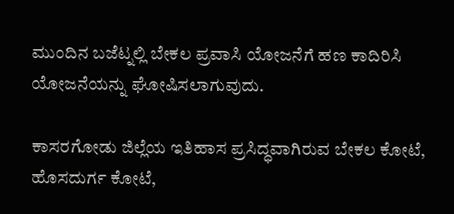ಮುಂದಿನ ಬಜೆಟ್ನಲ್ಲಿ ಬೇಕಲ ಪ್ರವಾಸಿ ಯೋಜನೆಗೆ ಹಣ ಕಾದಿರಿಸಿ ಯೋಜನೆಯನ್ನು ಘೋಷಿಸಲಾಗುವುದು.

ಕಾಸರಗೋಡು ಜಿಲ್ಲೆಯ ಇತಿಹಾಸ ಪ್ರಸಿದ್ಧವಾಗಿರುವ ಬೇಕಲ ಕೋಟೆ, ಹೊಸದುರ್ಗ ಕೋಟೆ,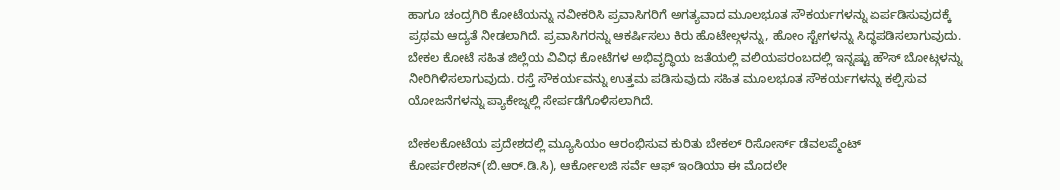ಹಾಗೂ ಚಂದ್ರಗಿರಿ ಕೋಟೆಯನ್ನು ನವೀಕರಿಸಿ ಪ್ರವಾಸಿಗರಿಗೆ ಅಗತ್ಯವಾದ ಮೂಲಭೂತ ಸೌಕರ್ಯಗಳನ್ನು ಏರ್ಪಡಿಸುವುದಕ್ಕೆ ಪ್ರಥಮ ಆದ್ಯತೆ ನೀಡಲಾಗಿದೆ. ಪ್ರವಾಸಿಗರನ್ನು ಆಕರ್ಷಿಸಲು ಕಿರು ಹೊಟೇಲ್ಗಳನ್ನು, ಹೋಂ ಸ್ಟೇಗಳನ್ನು ಸಿದ್ಧಪಡಿಸಲಾಗುವುದು.
ಬೇಕಲ ಕೋಟೆ ಸಹಿತ ಜಿಲ್ಲೆಯ ವಿವಿಧ ಕೋಟೆಗಳ ಅಭಿವೃದ್ಧಿಯ ಜತೆಯಲ್ಲಿ ವಲಿಯಪರಂಬದಲ್ಲಿ ಇನ್ನಷ್ಟು ಹೌಸ್ ಬೋಟ್ಗಳನ್ನು ನೀರಿಗಿಳಿಸಲಾಗುವುದು. ರಸ್ತೆ ಸೌಕರ್ಯವನ್ನು ಉತ್ತಮ ಪಡಿಸುವುದು ಸಹಿತ ಮೂಲಭೂತ ಸೌಕರ್ಯಗಳನ್ನು ಕಲ್ಪಿಸುವ ಯೋಜನೆಗಳನ್ನು ಪ್ಯಾಕೇಜ್ನಲ್ಲಿ ಸೇರ್ಪಡೆಗೊಳಿಸಲಾಗಿದೆ.

ಬೇಕಲಕೋಟೆಯ ಪ್ರದೇಶದಲ್ಲಿ ಮ್ಯೂಸಿಯಂ ಆರಂಭಿಸುವ ಕುರಿತು ಬೇಕಲ್ ರಿಸೋರ್ಸ್ ಡೆವಲಪ್ಮೆಂಟ್ ಕೋರ್ಪರೇಶನ್(ಬಿ.ಆರ್.ಡಿ.ಸಿ), ಆರ್ಕೋಲಜಿ ಸರ್ವೆ ಆಫ್ ಇಂಡಿಯಾ ಈ ಮೊದಲೇ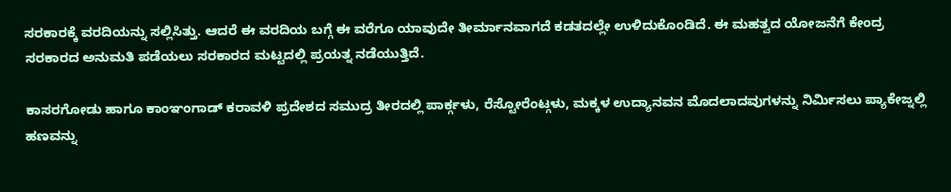ಸರಕಾರಕ್ಕೆ ವರದಿಯನ್ನು ಸಲ್ಲಿಸಿತ್ತು. ಆದರೆ ಈ ವರದಿಯ ಬಗ್ಗೆ ಈ ವರೆಗೂ ಯಾವುದೇ ತೀರ್ಮಾನವಾಗದೆ ಕಡತದಲ್ಲೇ ಉಳಿದುಕೊಂಡಿದೆ. ಈ ಮಹತ್ವದ ಯೋಜನೆಗೆ ಕೇಂದ್ರ ಸರಕಾರದ ಅನುಮತಿ ಪಡೆಯಲು ಸರಕಾರದ ಮಟ್ಟದಲ್ಲಿ ಪ್ರಯತ್ನ ನಡೆಯುತ್ತಿದೆ.

ಕಾಸರಗೋಡು ಹಾಗೂ ಕಾಂಞಂಗಾಡ್ ಕರಾವಳಿ ಪ್ರದೇಶದ ಸಮುದ್ರ ತೀರದಲ್ಲಿ ಪಾರ್ಕ್ಗಳು, ರೆಸ್ಟೋರೆಂಟ್ಗಳು, ಮಕ್ಕಳ ಉದ್ಯಾನವನ ಮೊದಲಾದವುಗಳನ್ನು ನಿರ್ಮಿಸಲು ಪ್ಯಾಕೇಜ್ನಲ್ಲಿ ಹಣವನ್ನು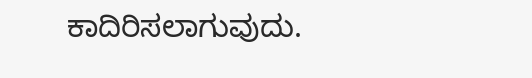ಕಾದಿರಿಸಲಾಗುವುದು.